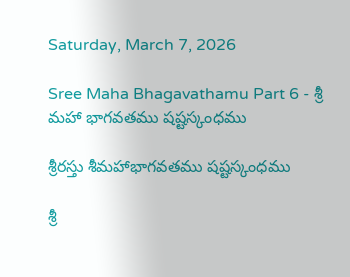Saturday, March 7, 2026

Sree Maha Bhagavathamu Part 6 - శ్రీ మహా భాగవతము షష్టస్కంధము

శ్రీరస్తు శీమహాభాగవతము షష్టస్కంధము

శ్రీ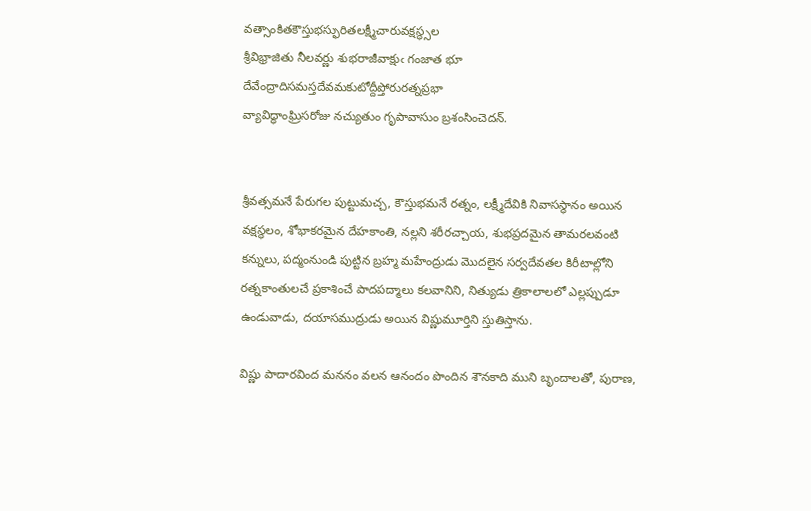వత్సాంకితకౌస్తుభస్ఫురితలక్ష్మీచారువక్షస్థ్సల
శ్రీవిభ్రాజితు నీలవర్ణు శుభరాజీవాక్షుఁ గంజాత భూ
దేవేంద్రాదిసమస్తదేవమకుటోద్దీప్తోరురత్నప్రభా
వ్యావిద్ధాంఘ్రిసరోజు నచ్యుతుం గృపావాసుం బ్రశంసించెదన్‌.


శ్రీవత్సమనే పేరుగల పుట్టుమచ్చ, కౌస్తుభమనే రత్నం, లక్ష్మీదేవికి నివాసస్థానం అయిన వక్షస్థలం, శోభాకరమైన దేహకాంతి, నల్లని శరీరచ్చాయ, శుభప్రదమైన తామరలవంటి కన్నులు, పద్మంనుండి పుట్టిన బ్రహ్మ మహేంద్రుడు మొదలైన సర్వదేవతల కిరీటాల్లోని రత్నకాంతులచే ప్రకాశించే పాదపద్మాలు కలవానిని, నిత్యుడు త్రికాలాలలో ఎల్లప్పుడూ ఉండువాడు, దయాసముద్రుడు అయిన విష్ణుమూర్తిని స్తుతిస్తాను.

విష్ణు పాదారవింద మననం వలన ఆనందం పొందిన శౌనకాది ముని బృందాలతో, పురాణ,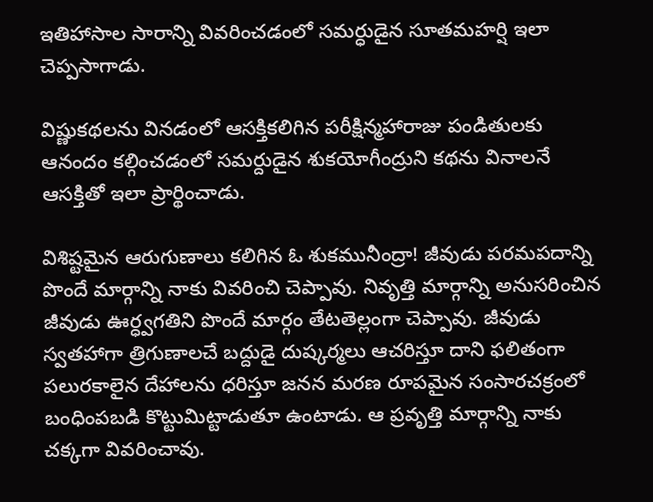ఇతిహాసాల సారాన్ని వివరించడంలో సమర్ధుడైన సూతమహర్షి ఇలా చెప్పసాగాడు.

విష్ణుకథలను వినడంలో ఆసక్తికలిగిన పరీక్షిన్మహారాజు పండితులకు ఆనందం కల్గించడంలో సమర్దుడైన శుకయోగీంద్రుని కథను వినాలనే ఆసక్తితో ఇలా ప్రార్థించాడు.

విశిష్టమైన ఆరుగుణాలు కలిగిన ఓ శుకమునీంద్రా! జీవుడు పరమపదాన్ని పొందే మార్గాన్ని నాకు వివరించి చెప్పావు. నివృత్తి మార్గాన్ని అనుసరించిన జీవుడు ఊర్ధ్వగతిని పొందే మార్గం తేటతెల్లంగా చెప్పావు. జీవుడు స్వతహాగా త్రిగుణాలచే బద్దుడై దుష్కర్మలు ఆచరిస్తూ దాని ఫలితంగా పలురకాలైన దేహాలను ధరిస్తూ జనన మరణ రూపమైన సంసారచక్రంలో బంధింపబడి కొట్టుమిట్టాడుతూ ఉంటాడు. ఆ ప్రవృత్తి మార్గాన్ని నాకు చక్కగా వివరించావు.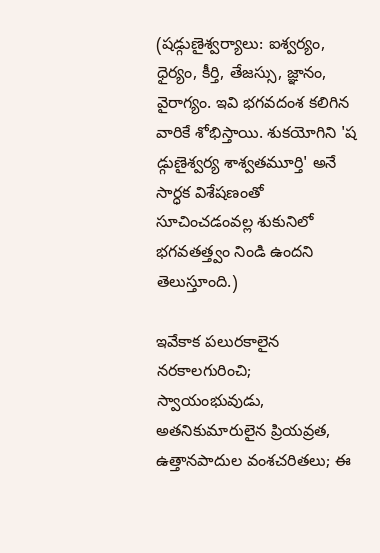(షడ్గుణైశ్వర్యాలు: ఐశ్వర్యం, ధైర్యం, కీర్తి, తేజస్సు, జ్ఞానం, వైరాగ్యం. ఇవి భగవదంశ కలిగిన వారికే శోభిస్తాయి. శుకయోగిని 'ష
డ్గుణైశ్వర్య శాశ్వతమూర్తి' అనే సార్ధక విశేషణంతో సూచించడంవల్ల శుకునిలో భగవతత్త్వం నిండి ఉందని తెలుస్తూంది.)

ఇవేకాక పలురకాలైన నరకాలగురించి; స్వాయంభువుడు, అతనికుమారులైన ప్రియవ్రత, ఉత్తానపాదుల వంశచరితలు; ఈ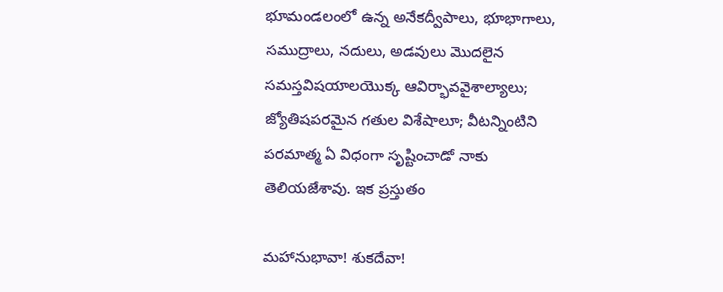భూమండలంలో ఉన్న అనేకద్వీపాలు, భూభాగాలు, సముద్రాలు, నదులు, అడవులు మొదలైన సమస్తవిషయాలయొక్క ఆవిర్భావవైశాల్యాలు; జ్యోతిషపరమైన గతుల విశేషాలూ; వీటన్నింటిని పరమాత్మ ఏ విధంగా సృష్టించాడో నాకు తెలియజేశావు. ఇక ప్రస్తుతం

మహానుభావా! శుకదేవా!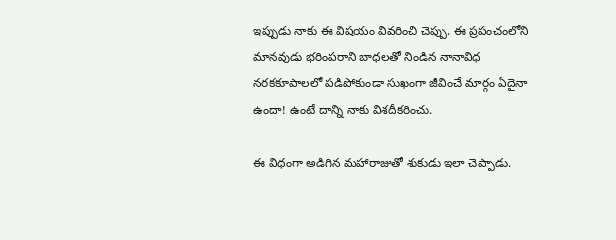ఇప్పుడు నాకు ఈ విషయం వివరించి చెప్పు. ఈ ప్రపంచంలోని మానవుడు భరింపరాని బాధలతో నిండిన నానావిధ నరకకూపాలలో పడిపోకుండా సుఖంగా జీవించే మార్గం ఏదైనా ఉందా! ఉంటే దాన్ని నాకు విశదీకరించు.

ఈ విధంగా అడిగిన మహారాజుతో శుకుడు ఇలా చెప్పాడు.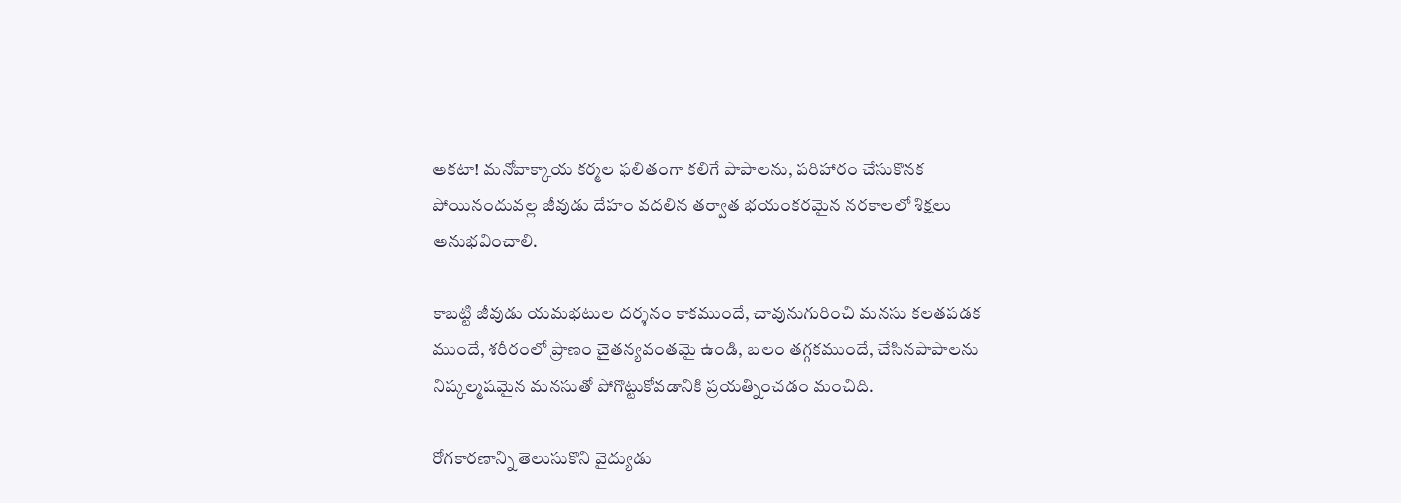అకటా! మనోవాక్కాయ కర్మల ఫలితంగా కలిగే పాపాలను, పరిహారం చేసుకొనక పోయినందువల్ల జీవుడు దేహం వదలిన తర్వాత భయంకరమైన నరకాలలో శిక్షలు అనుభవించాలి.

కాబట్టి జీవుడు యమభటుల దర్శనం కాకముందే, చావునుగురించి మనసు కలతపడక ముందే, శరీరంలో ప్రాణం చైతన్యవంతమై ఉండి, బలం తగ్గకముందే, చేసినపాపాలను నిష్కల్మషమైన మనసుతో పోగొట్టుకోవడానికి ప్రయత్నించడం మంచిది.

రోగకారణాన్ని తెలుసుకొని వైద్యుడు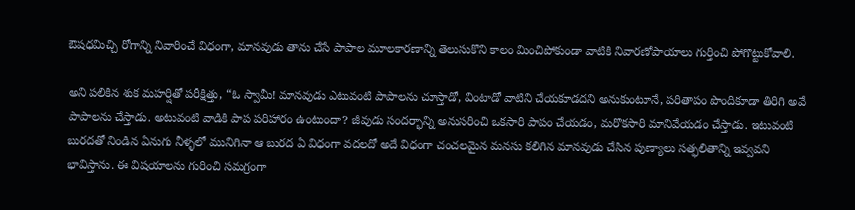ఔషధమిచ్చి రోగాన్ని నివారించే విధంగా, మానవుడు తాను చేసే పాపాల మూలకారణాన్ని తెలుసుకొని కాలం మించిపోకుండా వాటికి నివారణోపాయాలు గుర్తించి పోగొట్టుకోవాలి.

అని పలికిన శుక మహర్షితో పరీక్షిత్తు, “ఓ స్వామీ! మానవుడు ఎటువంటి పాపాలను చూస్తాడో, వింటాడో వాటిని చేయకూడదని అనుకుంటూనే, పరితాపం పొందికూడా తిరిగి అవే పాపాలను చేస్తాడు. అటువంటి వాడికి పాప పరిహారం ఉంటుందా? జీవుడు సందర్భాన్ని అనుసరించి ఒకసారి పాపం చేయడం, మరొకసారి మానివేయడం చేస్తాడు. ఇటువంటి బురదతో నిండిన ఏనుగు నీళ్ళలో మునిగినా ఆ బురద ఏ విధంగా వదలదో అదే విధంగా చంచలమైన మనసు కలిగిన మానవుడు చేసిన పుణ్యాలు సత్ఫలితాన్ని ఇవ్వవని భావిస్తాను. ఈ విషయాలను గురించి సమగ్రంగా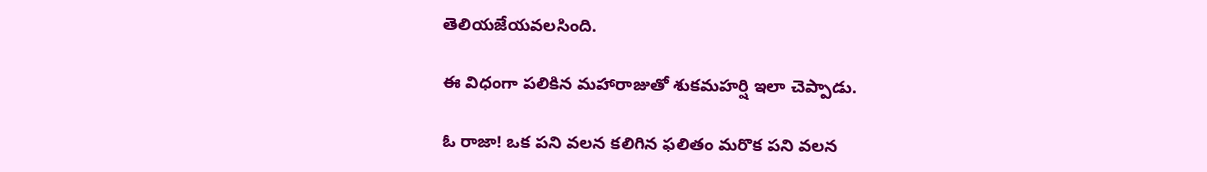తెలియజేయవలసింది.

ఈ విధంగా పలికిన మహారాజుతో శుకమహర్షి ఇలా చెప్పాడు.

ఓ రాజా! ఒక పని వలన కలిగిన ఫలితం మరొక పని వలన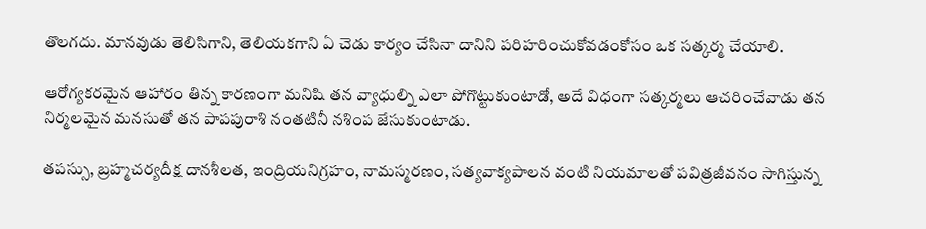తొలగదు. మానవుడు తెలిసిగాని, తెలియకగాని ఏ చెడు కార్యం చేసినా దానిని పరిహరించుకోవడంకోసం ఒక సత్కర్మ చేయాలి.

ఆరోగ్యకరమైన ఆహారం తిన్న కారణంగా మనిషి తన వ్యాధుల్ని ఎలా పోగొట్టుకుంటాడో, అదే విధంగా సత్కర్మలు ఆచరించేవాడు తన నిర్మలమైన మనసుతో తన పాపపురాశి నంతటినీ నశింప జేసుకుంటాడు.

తపస్సు, బ్రహ్మచర్యదీక్ష దానశీలత, ఇంద్రియనిగ్రహం, నామస్మరణం, సత్యవాక్యపాలన వంటి నియమాలతో పవిత్రజీవనం సాగిస్తున్న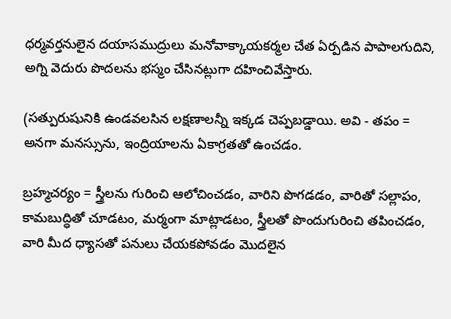ధర్మవర్తనులైన దయాసముద్రులు మనోవాక్కాయకర్మల చేత ఏర్పడిన పాపాలగుదిని, అగ్ని వెదురు పొదలను భస్మం చేసినట్లుగా దహించివేస్తారు.

(సత్పురుషునికి ఉండవలసిన లక్షణాలన్నీ ఇక్కడ చెప్పబడ్డాయి. అవి - తపం = అనగా మనస్సును, ఇంద్రియాలను ఏకాగ్రతతో ఉంచడం.

బ్రహ్మచర్యం = స్త్రీలను గురించి ఆలోచించడం, వారిని పొగడడం, వారితో సల్లాపం, కామబుద్ధితో చూడటం, మర్మంగా మాట్లాడటం, స్త్రీలతో పొందుగురించి తపించడం, వారి మీద ధ్యాసతో పనులు చేయకపోవడం మొదలైన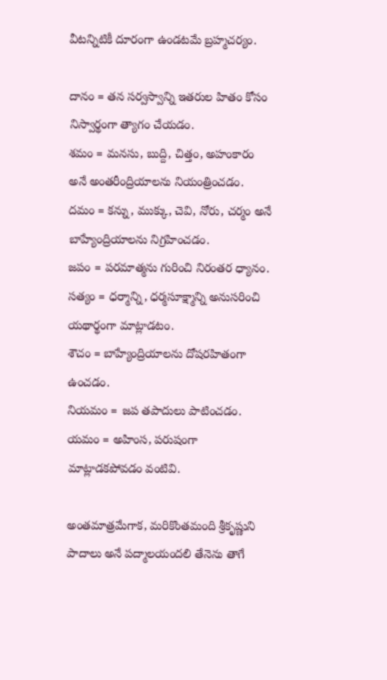వీటన్నిటికీ దూరంగా ఉండటమే బ్రహ్మచర్యం.

దానం = తన సర్వస్వాన్ని ఇతరుల హితం కోసం నిస్వార్థంగా త్యాగం చేయడం.
శమం = మనసు, బుద్ది, చిత్తం, అహంకారం అనే అంతరీంద్రియాలను నియంత్రించడం.
దమం = కన్ను, ముక్కు, చెవి, నోరు, చర్మం అనే బాహ్యేంద్రియాలను నిగ్రహించడం.
జపం = పరమాత్మను గురించి నిరంతర ధ్యానం.
సత్యం = ధర్మాన్ని, ధర్మసూక్ష్మాన్ని అనుసరించి యథార్థంగా మాట్లాడటం.
శౌచం = బాహ్యేంద్రియాలను దోషరహితంగా ఉంచడం.
నియమం = జప తపాదులు పాటించడం.
యమం = అహింస, పరుషంగా మాట్లాడకపోవడం వంటివి.

అంతమాత్రమేగాక, మరికొంతమంది శ్రీకృష్ణుని పాదాలు అనే పద్మాలయందలి తేనెను తాగే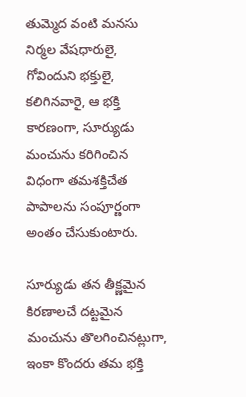తుమ్మెద వంటి మనసు నిర్మల వేషధారులై, గోవిందుని భక్తులై, కలిగినవారై, ఆ భక్తి కారణంగా, సూర్యుడు మంచును కరిగించిన విధంగా తమశక్తిచేత పాపాలను సంపూర్ణంగా అంతం చేసుకుంటారు.

సూర్యుడు తన తీక్ష్ణమైన కిరణాలచే దట్టమైన మంచును తొలగించినట్లుగా, ఇంకా కొందరు తమ భక్తి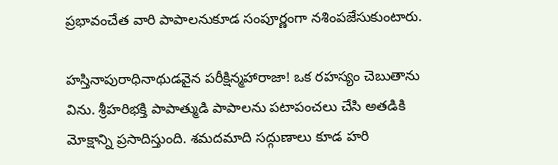ప్రభావంచేత వారి పాపాలనుకూడ సంపూర్ణంగా నశింపజేసుకుంటారు.

హస్తినాపురాధినాథుడవైన పరీక్షిన్మహారాజా! ఒక రహస్యం చెబుతాను విను. శ్రీహరిభక్తి పాపాత్ముడి పాపాలను పటాపంచలు చేసి అతడికి మోక్షాన్ని ప్రసాదిస్తుంది. శమదమాది సద్గుణాలు కూడ హరి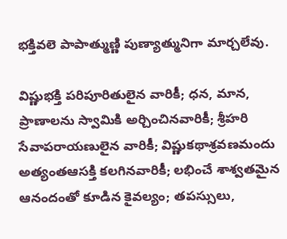భక్తివలె పాపాత్ముణ్ణి పుణ్యాత్మునిగా మార్చలేవు.

విష్ణుభక్తి పరిపూరితులైన వారికీ; ధన, మాన, ప్రాణాలను స్వామికి అర్చించినవారికీ; శ్రీహరి సేవాపరాయణులైన వారికీ; విష్ణుకథాశ్రవణమందు అత్యంతఆసక్తి కలగినవారికీ; లభించే శాశ్వతమైన ఆనందంతో కూడిన కైవల్యం; తపస్సులు,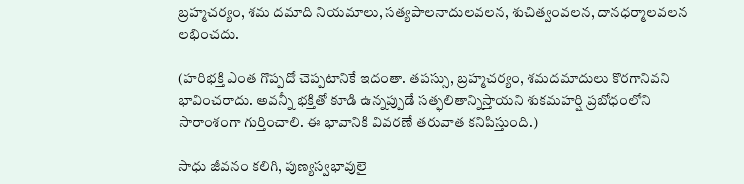బ్రహ్మచర్యం, శమ దమాది నియమాలు, సత్యపాలనాదులవలన, శుచిత్వంవలన, దానధర్మాలవలన లభించదు.

(హరిభక్తి ఎంత గొప్పదో చెప్పటానికే ఇదంతా. తపస్సు, బ్రహ్మచర్యం, శమదమాదులు కొరగానివని భావించరాదు. అవన్నీ భక్తితో కూడి ఉన్నప్పుడే సత్ఫలితాన్నిస్తాయని శుకమహర్షి ప్రబోధంలోని సారాంశంగా గుర్తించాలి. ఈ భావానికి వివరణే తరువాత కనిపిస్తుంది.)

సాధు జీవనం కలిగి, పుణ్యస్వభావులై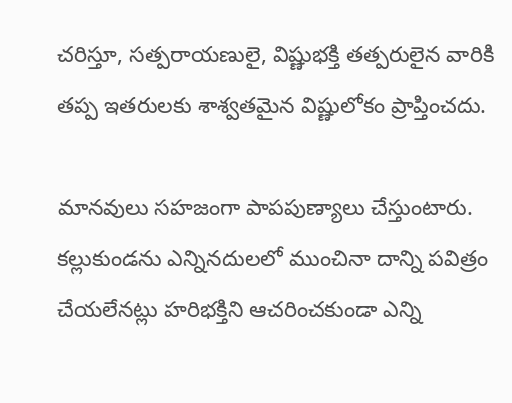చరిస్తూ, సత్పరాయణులై, విష్ణుభక్తి తత్పరులైన వారికి తప్ప ఇతరులకు శాశ్వతమైన విష్ణులోకం ప్రాప్తించదు.

మానవులు సహజంగా పాపపుణ్యాలు చేస్తుంటారు. కల్లుకుండను ఎన్నినదులలో ముంచినా దాన్ని పవిత్రం చేయలేనట్లు హరిభక్తిని ఆచరించకుండా ఎన్ని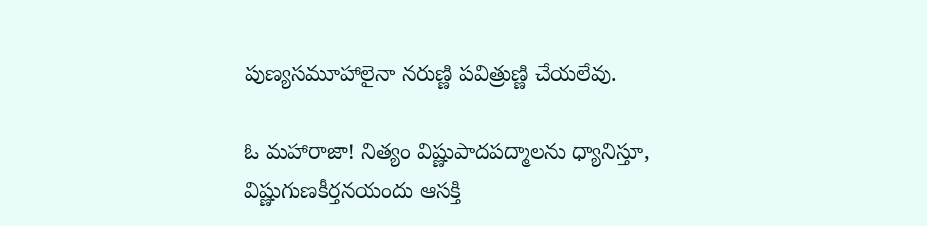పుణ్యసమూహాలైనా నరుణ్ణి పవిత్రుణ్ణి చేయలేవు.

ఓ మహారాజా! నిత్యం విష్ణుపాదపద్మాలను ధ్యానిస్తూ, విష్ణుగుణకీర్తనయందు ఆసక్తి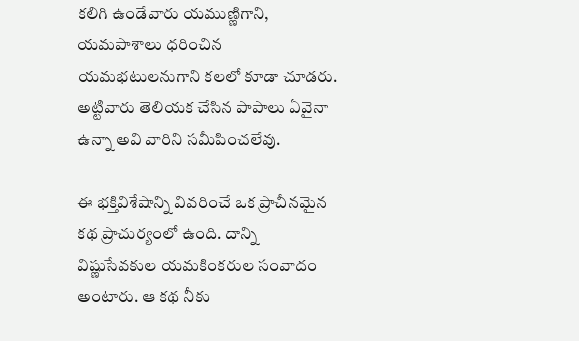కలిగి ఉండేవారు యముణ్ణిగాని, యమపాశాలు ధరించిన యమభటులనుగాని కలలో కూడా చూడరు. అట్టివారు తెలియక చేసిన పాపాలు ఏవైనా ఉన్నా అవి వారిని సమీపించలేవు.

ఈ భక్తివిశేషాన్ని వివరించే ఒక ప్రాచీనమైన కథ ప్రాచుర్యంలో ఉంది. దాన్ని విష్ణుసేవకుల యమకింకరుల సంవాదం అంటారు. ఆ కథ నీకు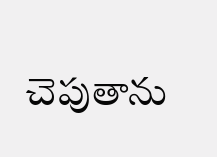చెపుతాను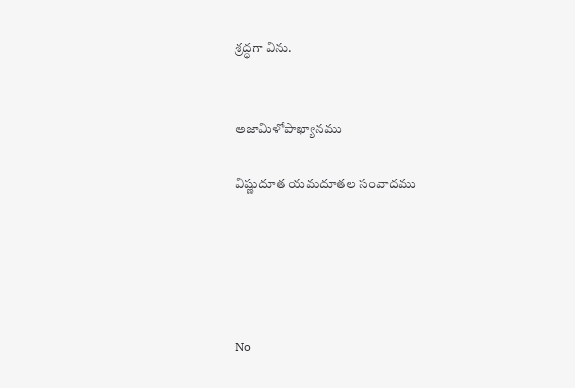శ్రద్ధగా విను.


అజామిళోపాఖ్యానము

విష్ణుదూత యమదూతల సంవాదము





No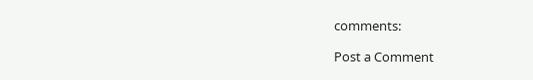comments:

Post a Comment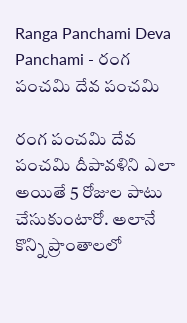Ranga Panchami Deva Panchami - రంగ పంచమి దేవ పంచమి

రంగ పంచమి దేవ పంచమి దీపావళిని ఎలా అయితే 5 రోజుల పాటు చేసుకుంటారో. అలానే కొన్ని ప్రాంతాలలో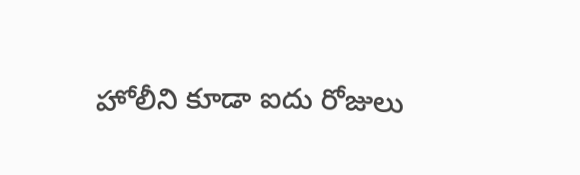హోలీని కూడా ఐదు రోజులు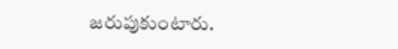జరుపుకుంటారు.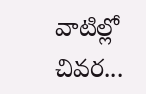వాటిల్లో చివర...